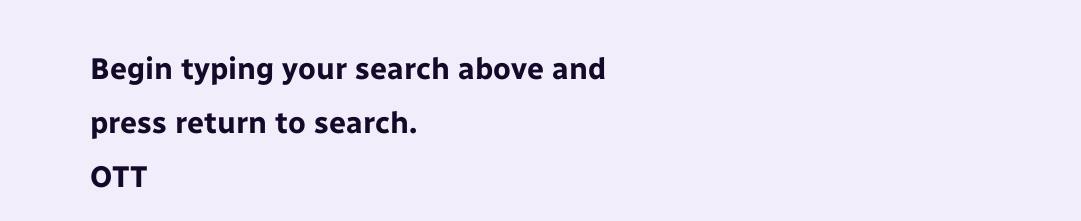Begin typing your search above and press return to search.
OTT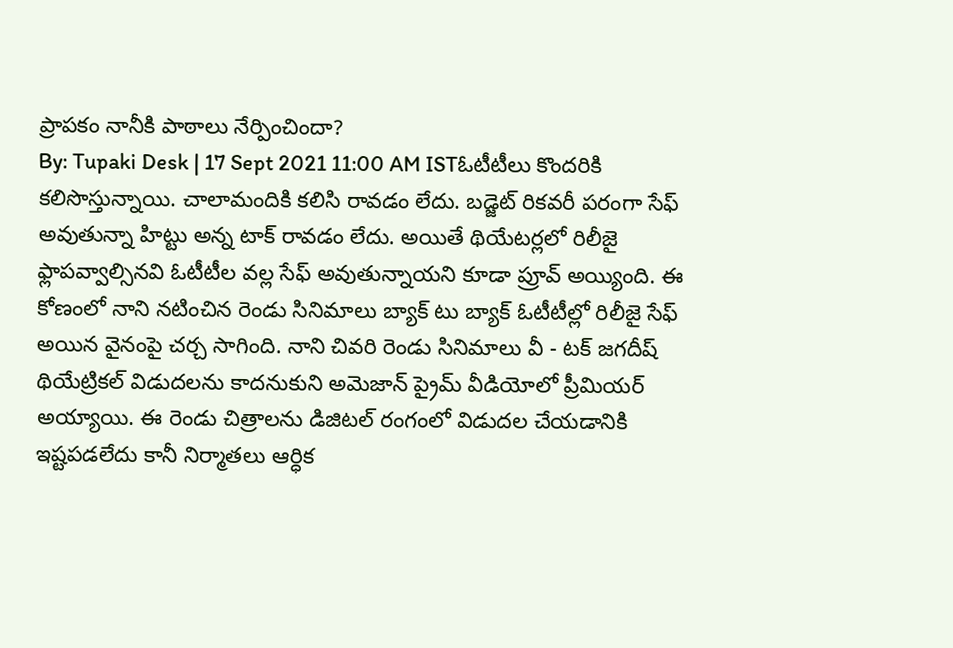ప్రాపకం నానీకి పాఠాలు నేర్పించిందా?
By: Tupaki Desk | 17 Sept 2021 11:00 AM ISTఓటీటీలు కొందరికి కలిసొస్తున్నాయి. చాలామందికి కలిసి రావడం లేదు. బడ్జెట్ రికవరీ పరంగా సేఫ్ అవుతున్నా హిట్టు అన్న టాక్ రావడం లేదు. అయితే థియేటర్లలో రిలీజై ఫ్లాపవ్వాల్సినవి ఓటీటీల వల్ల సేఫ్ అవుతున్నాయని కూడా ప్రూవ్ అయ్యింది. ఈ కోణంలో నాని నటించిన రెండు సినిమాలు బ్యాక్ టు బ్యాక్ ఓటీటీల్లో రిలీజై సేఫ్ అయిన వైనంపై చర్చ సాగింది. నాని చివరి రెండు సినిమాలు వీ - టక్ జగదీష్ థియేట్రికల్ విడుదలను కాదనుకుని అమెజాన్ ప్రైమ్ వీడియోలో ప్రీమియర్ అయ్యాయి. ఈ రెండు చిత్రాలను డిజిటల్ రంగంలో విడుదల చేయడానికి ఇష్టపడలేదు కానీ నిర్మాతలు ఆర్ధిక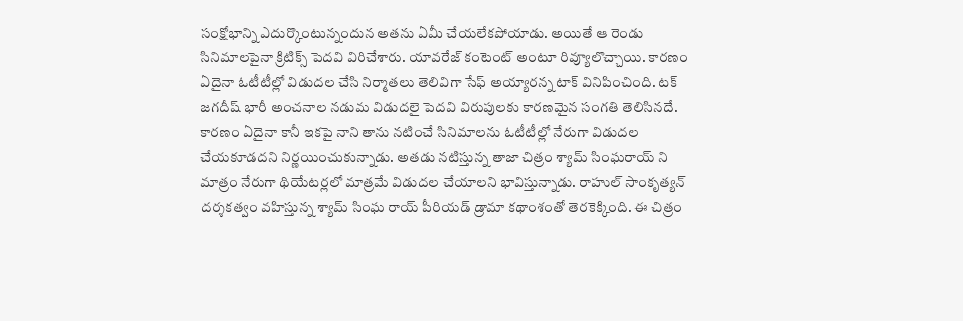సంక్షోభాన్ని ఎదుర్కొంటున్నందున అతను ఏమీ చేయలేకపోయాడు. అయితే ఆ రెండు సినిమాలపైనా క్రిటిక్స్ పెదవి విరిచేశారు. యావరేజ్ కంటెంట్ అంటూ రివ్యూలొచ్చాయి. కారణం ఏదైనా ఓటీటీల్లో విడుదల చేసి నిర్మాతలు తెలివిగా సేఫ్ అయ్యారన్న టాక్ వినిపించింది. టక్ జగదీష్ భారీ అంచనాల నడుమ విడుదలై పెదవి విరుపులకు కారణమైన సంగతి తెలిసినదే.
కారణం ఏదైనా కానీ ఇకపై నాని తాను నటించే సినిమాలను ఓటీటీల్లో నేరుగా విడుదల చేయకూడదని నిర్ణయించుకున్నాడు. అతడు నటిస్తున్న తాజా చిత్రం శ్యామ్ సింఘరాయ్ ని మాత్రం నేరుగా థియేటర్లలో మాత్రమే విడుదల చేయాలని భావిస్తున్నాడు. రాహుల్ సాంకృత్యన్ దర్శకత్వం వహిస్తున్న శ్యామ్ సింఘ రాయ్ పీరియడ్ డ్రామా కథాంశంతో తెరకెక్కింది. ఈ చిత్రం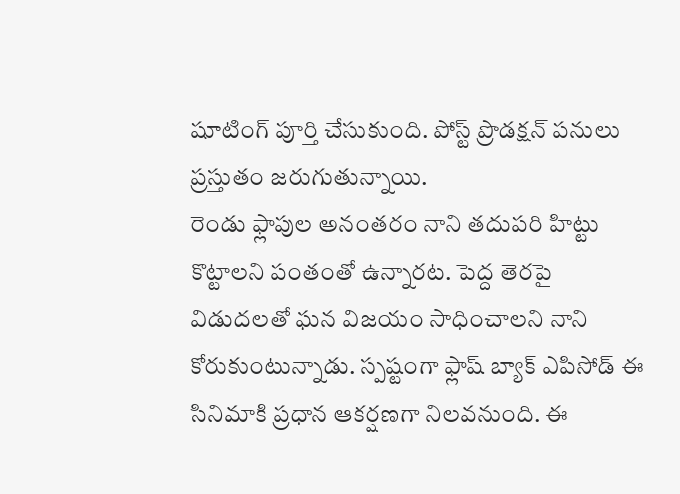షూటింగ్ పూర్తి చేసుకుంది. పోస్ట్ ప్రొడక్షన్ పనులు ప్రస్తుతం జరుగుతున్నాయి.
రెండు ఫ్లాపుల అనంతరం నాని తదుపరి హిట్టు కొట్టాలని పంతంతో ఉన్నారట. పెద్ద తెరపై విడుదలతో ఘన విజయం సాధించాలని నాని కోరుకుంటున్నాడు. స్పష్టంగా ఫ్లాష్ బ్యాక్ ఎపిసోడ్ ఈ సినిమాకి ప్రధాన ఆకర్షణగా నిలవనుంది. ఈ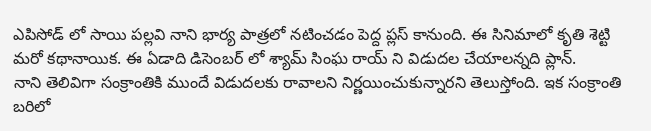ఎపిసోడ్ లో సాయి పల్లవి నాని భార్య పాత్రలో నటించడం పెద్ద ప్లస్ కానుంది. ఈ సినిమాలో కృతి శెట్టి మరో కథానాయిక. ఈ ఏడాది డిసెంబర్ లో శ్యామ్ సింఘ రాయ్ ని విడుదల చేయాలన్నది ప్లాన్.
నాని తెలివిగా సంక్రాంతికి ముందే విడుదలకు రావాలని నిర్ణయించుకున్నారని తెలుస్తోంది. ఇక సంక్రాంతి బరిలో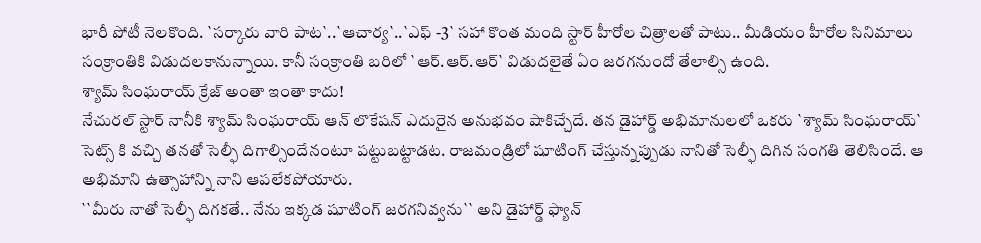భారీ పోటీ నెలకొంది. `సర్కారు వారి పాట`..`ఆచార్య`..`ఎఫ్ -3` సహా కొంత మంది స్టార్ హీరోల చిత్రాలతో పాటు.. మీడియం హీరోల సినిమాలు సంక్రాంతికి విడుదలకానున్నాయి. కానీ సంక్రాంతి బరిలో `ఆర్.ఆర్.ఆర్` విడుదలైతే ఏం జరగనుందో తేలాల్సి ఉంది.
శ్యామ్ సింఘరాయ్ క్రేజ్ అంతా ఇంతా కాదు!
నేచురల్ స్టార్ నానీకి శ్యామ్ సింఘరాయ్ ఆన్ లొకేషన్ ఎదురైన అనుభవం షాకిచ్చేదే. తన డైహార్డ్ అభిమానులలో ఒకరు `శ్యామ్ సింఘరాయ్` సెట్స్ కి వచ్చి తనతో సెల్ఫీ దిగాల్సిందేనంటూ పట్టుబట్టాడట. రాజమండ్రిలో షూటింగ్ చేస్తున్నప్పుడు నానితో సెల్ఫీ దిగిన సంగతి తెలిసిందే. ఆ అభిమాని ఉత్సాహాన్ని నాని ఆపలేకపోయారు.
``మీరు నాతో సెల్ఫీ దిగకతే.. నేను ఇక్కడ షూటింగ్ జరగనివ్వను`` అని డైహార్డ్ ఫ్యాన్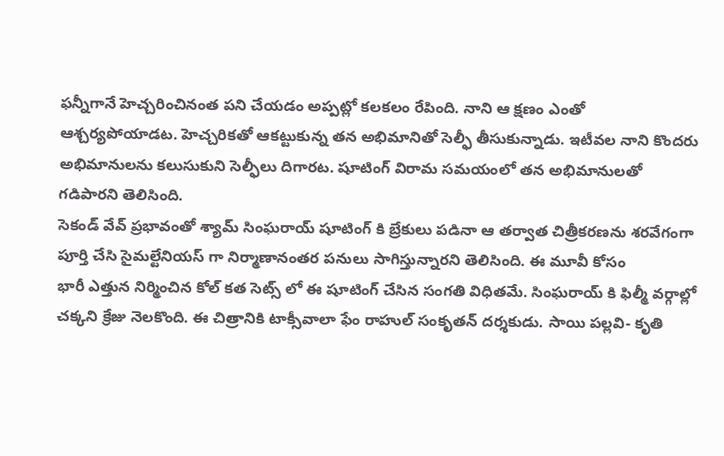ఫన్నీగానే హెచ్చరించినంత పని చేయడం అప్పట్లో కలకలం రేపింది. నాని ఆ క్షణం ఎంతో ఆశ్చర్యపోయాడట. హెచ్చరికతో ఆకట్టుకున్న తన అభిమానితో సెల్ఫీ తీసుకున్నాడు. ఇటీవల నాని కొందరు అభిమానులను కలుసుకుని సెల్ఫీలు దిగారట. షూటింగ్ విరామ సమయంలో తన అభిమానులతో గడిపారని తెలిసింది.
సెకండ్ వేవ్ ప్రభావంతో శ్యామ్ సింఘరాయ్ షూటింగ్ కి బ్రేకులు పడినా ఆ తర్వాత చిత్రీకరణను శరవేగంగా పూర్తి చేసి సైమల్టేనియస్ గా నిర్మాణానంతర పనులు సాగిస్తున్నారని తెలిసింది. ఈ మూవీ కోసం
భారీ ఎత్తున నిర్మించిన కోల్ కత సెట్స్ లో ఈ షూటింగ్ చేసిన సంగతి విధితమే. సింఘరాయ్ కి ఫిల్మీ వర్గాల్లో చక్కని క్రేజు నెలకొంది. ఈ చిత్రానికి టాక్సీవాలా ఫేం రాహుల్ సంకృతన్ దర్శకుడు. సాయి పల్లవి- కృతి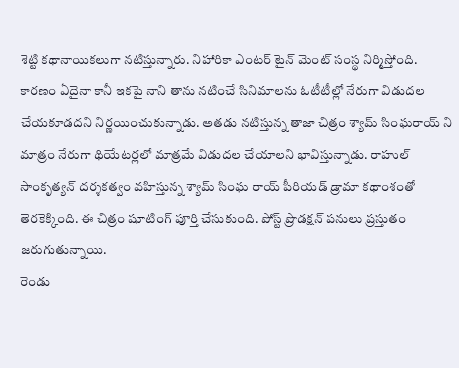శెట్టి కథానాయికలుగా నటిస్తున్నారు. నిహారికా ఎంటర్ టైన్ మెంట్ సంస్థ నిర్మిస్తోంది.
కారణం ఏదైనా కానీ ఇకపై నాని తాను నటించే సినిమాలను ఓటీటీల్లో నేరుగా విడుదల చేయకూడదని నిర్ణయించుకున్నాడు. అతడు నటిస్తున్న తాజా చిత్రం శ్యామ్ సింఘరాయ్ ని మాత్రం నేరుగా థియేటర్లలో మాత్రమే విడుదల చేయాలని భావిస్తున్నాడు. రాహుల్ సాంకృత్యన్ దర్శకత్వం వహిస్తున్న శ్యామ్ సింఘ రాయ్ పీరియడ్ డ్రామా కథాంశంతో తెరకెక్కింది. ఈ చిత్రం షూటింగ్ పూర్తి చేసుకుంది. పోస్ట్ ప్రొడక్షన్ పనులు ప్రస్తుతం జరుగుతున్నాయి.
రెండు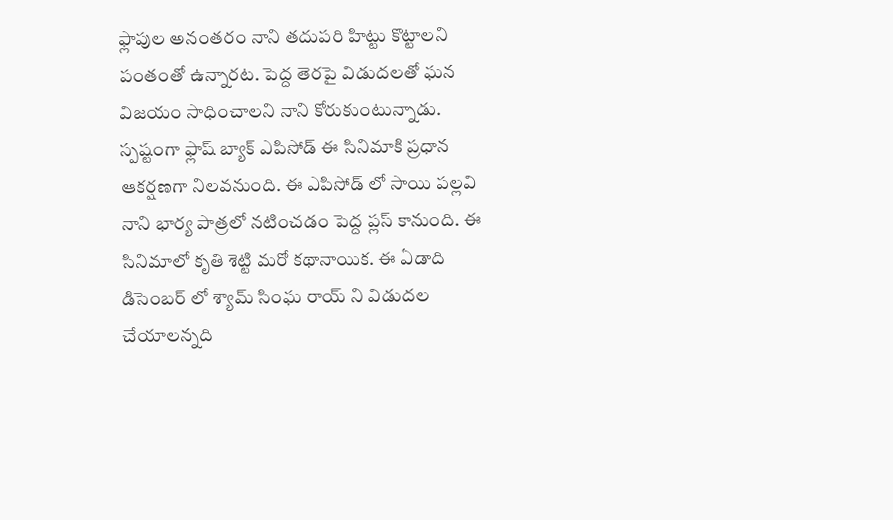ఫ్లాపుల అనంతరం నాని తదుపరి హిట్టు కొట్టాలని పంతంతో ఉన్నారట. పెద్ద తెరపై విడుదలతో ఘన విజయం సాధించాలని నాని కోరుకుంటున్నాడు. స్పష్టంగా ఫ్లాష్ బ్యాక్ ఎపిసోడ్ ఈ సినిమాకి ప్రధాన ఆకర్షణగా నిలవనుంది. ఈ ఎపిసోడ్ లో సాయి పల్లవి నాని భార్య పాత్రలో నటించడం పెద్ద ప్లస్ కానుంది. ఈ సినిమాలో కృతి శెట్టి మరో కథానాయిక. ఈ ఏడాది డిసెంబర్ లో శ్యామ్ సింఘ రాయ్ ని విడుదల చేయాలన్నది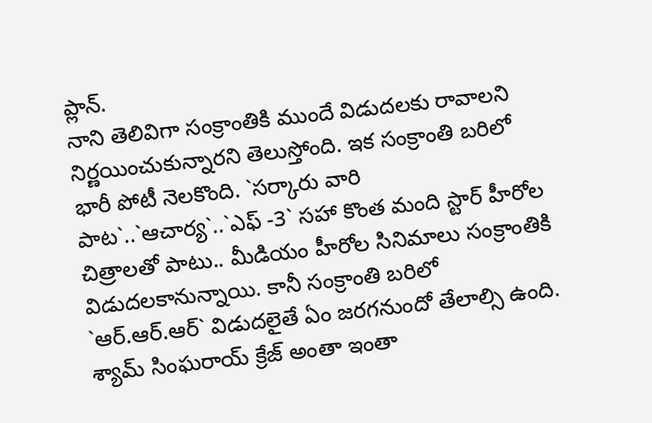ప్లాన్.
నాని తెలివిగా సంక్రాంతికి ముందే విడుదలకు రావాలని నిర్ణయించుకున్నారని తెలుస్తోంది. ఇక సంక్రాంతి బరిలో భారీ పోటీ నెలకొంది. `సర్కారు వారి పాట`..`ఆచార్య`..`ఎఫ్ -3` సహా కొంత మంది స్టార్ హీరోల చిత్రాలతో పాటు.. మీడియం హీరోల సినిమాలు సంక్రాంతికి విడుదలకానున్నాయి. కానీ సంక్రాంతి బరిలో `ఆర్.ఆర్.ఆర్` విడుదలైతే ఏం జరగనుందో తేలాల్సి ఉంది.
శ్యామ్ సింఘరాయ్ క్రేజ్ అంతా ఇంతా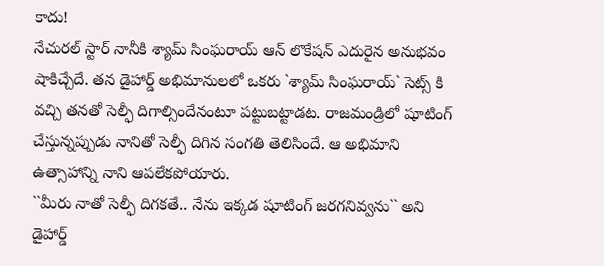కాదు!
నేచురల్ స్టార్ నానీకి శ్యామ్ సింఘరాయ్ ఆన్ లొకేషన్ ఎదురైన అనుభవం షాకిచ్చేదే. తన డైహార్డ్ అభిమానులలో ఒకరు `శ్యామ్ సింఘరాయ్` సెట్స్ కి వచ్చి తనతో సెల్ఫీ దిగాల్సిందేనంటూ పట్టుబట్టాడట. రాజమండ్రిలో షూటింగ్ చేస్తున్నప్పుడు నానితో సెల్ఫీ దిగిన సంగతి తెలిసిందే. ఆ అభిమాని ఉత్సాహాన్ని నాని ఆపలేకపోయారు.
``మీరు నాతో సెల్ఫీ దిగకతే.. నేను ఇక్కడ షూటింగ్ జరగనివ్వను`` అని డైహార్డ్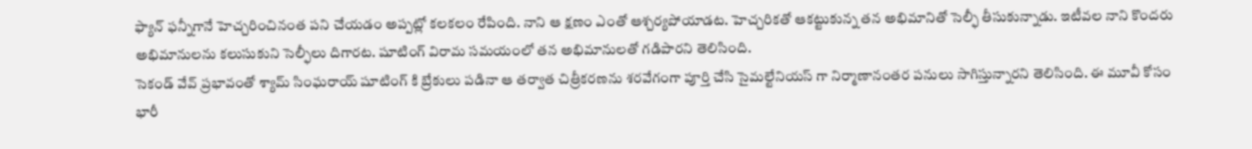ఫ్యాన్ ఫన్నీగానే హెచ్చరించినంత పని చేయడం అప్పట్లో కలకలం రేపింది. నాని ఆ క్షణం ఎంతో ఆశ్చర్యపోయాడట. హెచ్చరికతో ఆకట్టుకున్న తన అభిమానితో సెల్ఫీ తీసుకున్నాడు. ఇటీవల నాని కొందరు అభిమానులను కలుసుకుని సెల్ఫీలు దిగారట. షూటింగ్ విరామ సమయంలో తన అభిమానులతో గడిపారని తెలిసింది.
సెకండ్ వేవ్ ప్రభావంతో శ్యామ్ సింఘరాయ్ షూటింగ్ కి బ్రేకులు పడినా ఆ తర్వాత చిత్రీకరణను శరవేగంగా పూర్తి చేసి సైమల్టేనియస్ గా నిర్మాణానంతర పనులు సాగిస్తున్నారని తెలిసింది. ఈ మూవీ కోసం
భారీ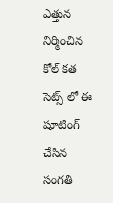ఎత్తున నిర్మించిన కోల్ కత సెట్స్ లో ఈ షూటింగ్ చేసిన సంగతి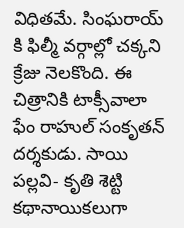విధితమే. సింఘరాయ్ కి ఫిల్మీ వర్గాల్లో చక్కని క్రేజు నెలకొంది. ఈ చిత్రానికి టాక్సీవాలా ఫేం రాహుల్ సంకృతన్ దర్శకుడు. సాయి పల్లవి- కృతి శెట్టి కథానాయికలుగా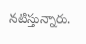నటిస్తున్నారు.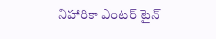నిహారికా ఎంటర్ టైన్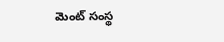మెంట్ సంస్థ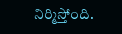నిర్మిస్తోంది.